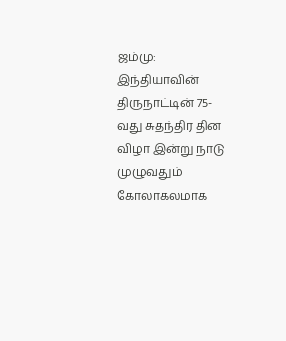ஜம்மு: இந்தியாவின் திருநாட்டின் 75-வது சுதந்திர தின விழா இன்று நாடு முழுவதும் கோலாகலமாக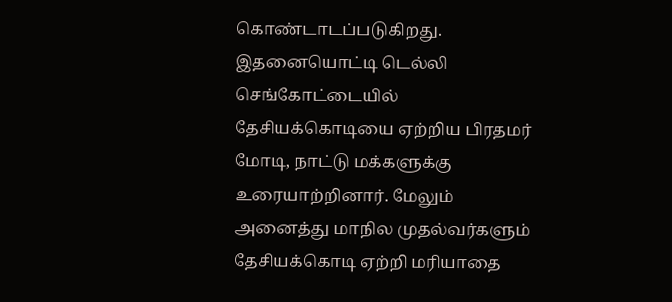கொண்டாடப்படுகிறது. இதனையொட்டி டெல்லி செங்கோட்டையில் தேசியக்கொடியை ஏற்றிய பிரதமர் மோடி, நாட்டு மக்களுக்கு உரையாற்றினார். மேலும் அனைத்து மாநில முதல்வர்களும் தேசியக்கொடி ஏற்றி மரியாதை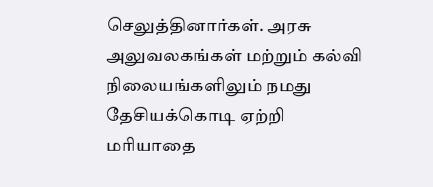செலுத்தினார்கள். அரசு அலுவலகங்கள் மற்றும் கல்வி நிலையங்களிலும் நமது தேசியக்கொடி ஏற்றி மரியாதை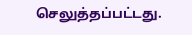செலுத்தப்பட்டது.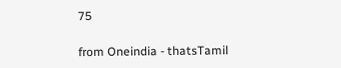75

from Oneindia - thatsTamil